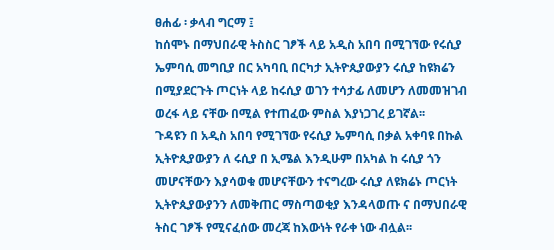ፀሐፊ ፡ ቃላብ ግርማ ፤
ከሰሞኑ በማህበራዊ ትስስር ገፆች ላይ አዲስ አበባ በሚገኘው የሩሲያ
ኤምባሲ መግቢያ በር አካባቢ በርካታ ኢትዮጲያውያን ሩሲያ ከዩክሬን በሚያደርጉት ጦርነት ላይ ከሩሲያ ወገን ተሳታፊ ለመሆን ለመመዝገብ
ወረፋ ላይ ናቸው በሚል የተጠፈው ምስል እያነጋገረ ይገኛል፡፡
ጉዳዩን በ አዲስ አበባ የሚገኘው የሩሲያ ኤምባሲ በቃል አቀባዩ በኩል
ኢትዮጲያውያን ለ ሩሲያ በ ኢሜል እንዲሁም በአካል ከ ሩሲያ ጎን መሆናቸውን እያሳወቁ መሆናቸውን ተናግረው ሩሲያ ለዩክሬኑ ጦርነት
ኢትዮጲያውያንን ለመቅጠር ማስጣወቂያ እንዳላወጡ ና በማህበራዊ ትስር ገፆች የሚናፈሰው መረጃ ከእውነት የራቀ ነው ብሏል፡፡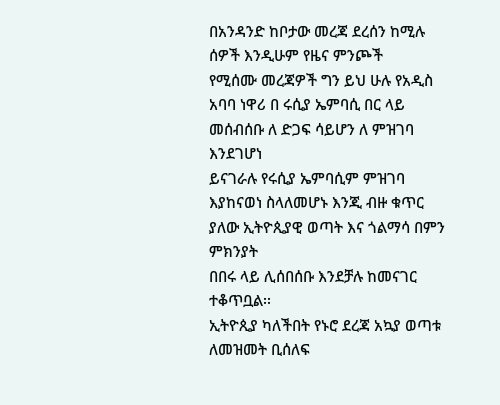በአንዳንድ ከቦታው መረጃ ደረሰን ከሚሉ ሰዎች እንዲሁም የዜና ምንጮች
የሚሰሙ መረጃዎች ግን ይህ ሁሉ የአዲስ አባባ ነዋሪ በ ሩሲያ ኤምባሲ በር ላይ መሰብሰቡ ለ ድጋፍ ሳይሆን ለ ምዝገባ እንደገሆነ
ይናገራሉ የሩሲያ ኤምባሲም ምዝገባ እያከናወነ ስላለመሆኑ እንጂ ብዙ ቁጥር ያለው ኢትዮጲያዊ ወጣት እና ጎልማሳ በምን ምክንያት
በበሩ ላይ ሊሰበሰቡ እንደቻሉ ከመናገር ተቆጥቧል፡፡
ኢትዮጲያ ካለችበት የኑሮ ደረጃ አኳያ ወጣቱ ለመዝመት ቢሰለፍ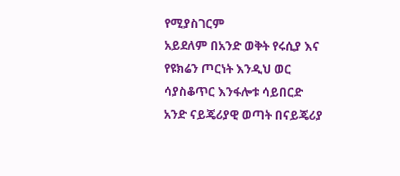የሚያስገርም
አይደለም በአንድ ወቅት የሩሲያ እና የዩክሬን ጦርነት እንዲህ ወር ሳያስቆጥር እንፋሎቱ ሳይበርድ አንድ ናይጄሪያዊ ወጣት በናይጄሪያ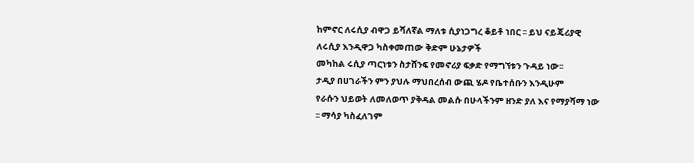ከምኖር ለሩሲያ ብዋጋ ይሻለኛል ማለቱ ሲያነጋግረ ቆይቶ ነበር ፡፡ ይህ ናይጄሪያዊ ለሩሲያ እንዲዋጋ ካስቀመጠው ቅድም ሁኔታዎች
መካከል ሩሲያ ጣርነቱን ስታሸንፍ የመኖሪያ ፍቃድ የማግኘቱን ጉዳይ ነው፡፡
ታዲያ በሀገራችን ምን ያህሉ ማህበረሰብ ውጪ ሄዶ የቤተሰቡን እንዲሁም
የራሱን ህይወት ለመለወጥ ያቅዳል መልሱ በሁላችንም ዘንድ ያለ እና የማያሻማ ነው ፡፡ ማሳያ ካስፈለገም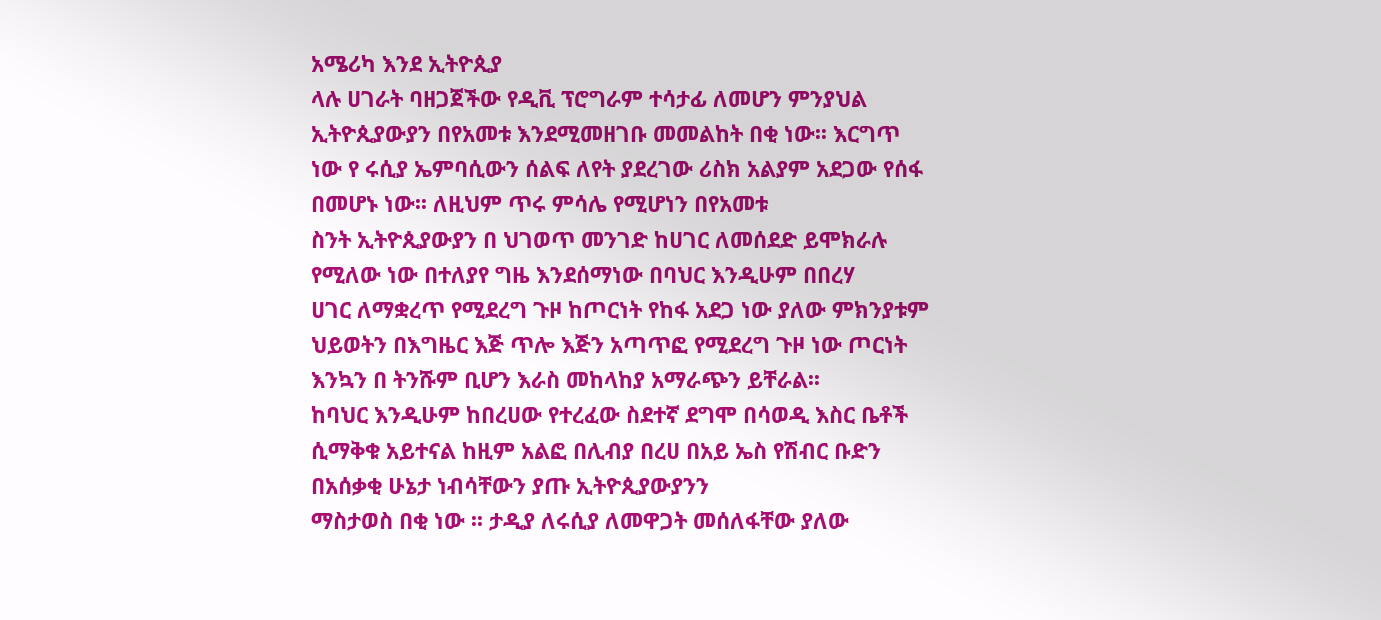አሜሪካ እንደ ኢትዮጲያ
ላሉ ሀገራት ባዘጋጀችው የዲቪ ፕሮግራም ተሳታፊ ለመሆን ምንያህል ኢትዮጲያውያን በየአመቱ እንደሚመዘገቡ መመልከት በቂ ነው፡፡ እርግጥ
ነው የ ሩሲያ ኤምባሲውን ሰልፍ ለየት ያደረገው ሪስክ አልያም አደጋው የሰፋ በመሆኑ ነው፡፡ ለዚህም ጥሩ ምሳሌ የሚሆነን በየአመቱ
ስንት ኢትዮጲያውያን በ ህገወጥ መንገድ ከሀገር ለመሰደድ ይሞክራሉ የሚለው ነው በተለያየ ግዜ እንደሰማነው በባህር እንዲሁም በበረሃ
ሀገር ለማቋረጥ የሚደረግ ጉዞ ከጦርነት የከፋ አደጋ ነው ያለው ምክንያቱም
ህይወትን በእግዜር እጅ ጥሎ እጅን አጣጥፎ የሚደረግ ጉዞ ነው ጦርነት እንኳን በ ትንሹም ቢሆን እራስ መከላከያ አማራጭን ይቸራል፡፡
ከባህር እንዲሁም ከበረሀው የተረፈው ስደተኛ ደግሞ በሳወዲ እስር ቤቶች ሲማቅቁ አይተናል ከዚም አልፎ በሊብያ በረሀ በአይ ኤስ የሽብር ቡድን በአሰቃቂ ሁኔታ ነብሳቸውን ያጡ ኢትዮጲያውያንን
ማስታወስ በቂ ነው ፡፡ ታዲያ ለሩሲያ ለመዋጋት መሰለፋቸው ያለው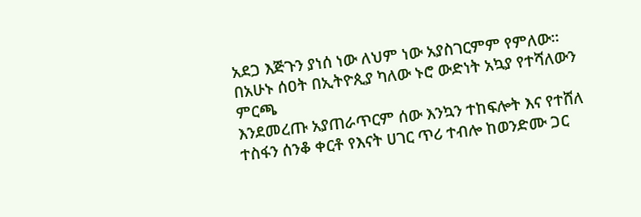አደጋ እጅጉን ያነሰ ነው ለህም ነው አያስገርምም የምለው፡፡
በአሁኑ ሰዐት በኢትዮጲያ ካለው ኑሮ ውድነት አኳያ የተሻለውን ምርጫ
እንደመረጡ አያጠራጥርም ሰው እንኳን ተከፍሎት እና የተሸለ ተስፋን ሰንቆ ቀርቶ የእናት ሀገር ጥሪ ተብሎ ከወንድሙ ጋር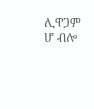ሊዋጋም
ሆ ብሎ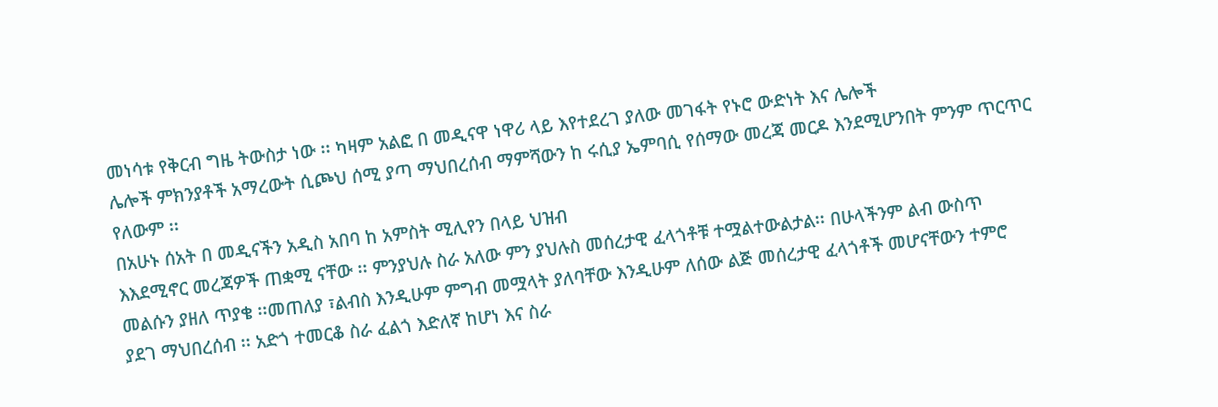መነሳቱ የቅርብ ግዜ ትውስታ ነው ፡፡ ካዛም አልፎ በ መዲናዋ ነዋሪ ላይ እየተደረገ ያለው መገፋት የኑሮ ውድነት እና ሌሎች
ሌሎች ምክንያቶች አማረውት ሲጮህ ሰሚ ያጣ ማህበረሰብ ማምሻውን ከ ሩሲያ ኤምባሲ የሰማው መረጃ መርዶ እንደሚሆንበት ምንም ጥርጥር
የለውም ፡፡
በአሁኑ ሰአት በ መዲናችን አዲስ አበባ ከ አምስት ሚሊየን በላይ ህዝብ
እእደሚኖር መረጃዎች ጠቋሚ ናቸው ፡፡ ምንያህሉ ስራ አለው ምን ያህሉስ መሰረታዊ ፈላጎቶቹ ተሟልተውልታል፡፡ በሁላችንም ልብ ውስጥ
መልሱን ያዘለ ጥያቄ ፡፡መጠለያ ፣ልብስ እንዲሁም ምግብ መሟላት ያለባቸው እንዲሁም ለሰው ልጅ መሰረታዊ ፈላጎቶች መሆናቸውን ተምሮ
ያደገ ማህበረሰብ ፡፡ አድጎ ተመርቆ ስራ ፈልጎ እድለኛ ከሆነ እና ስራ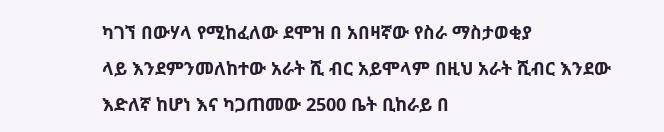ካገኘ በውሃላ የሚከፈለው ደሞዝ በ አበዛኛው የስራ ማስታወቂያ
ላይ እንደምንመለከተው አራት ሺ ብር አይሞላም በዚህ አራት ሺብር እንደው እድለኛ ከሆነ እና ካጋጠመው 2500 ቤት ቢከራይ በ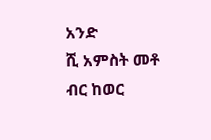አንድ
ሺ አምስት መቶ ብር ከወር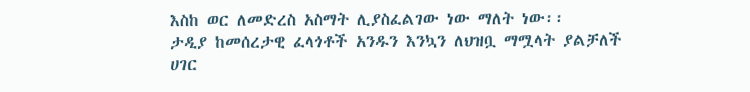እስከ ወር ለመድረስ አስማት ሊያስፈልገው ነው ማለት ነው፡፡
ታዲያ ከመሰረታዊ ፈላጎቶች አንዱን እንኳን ለህዝቧ ማሟላት ያልቻለች
ሀገር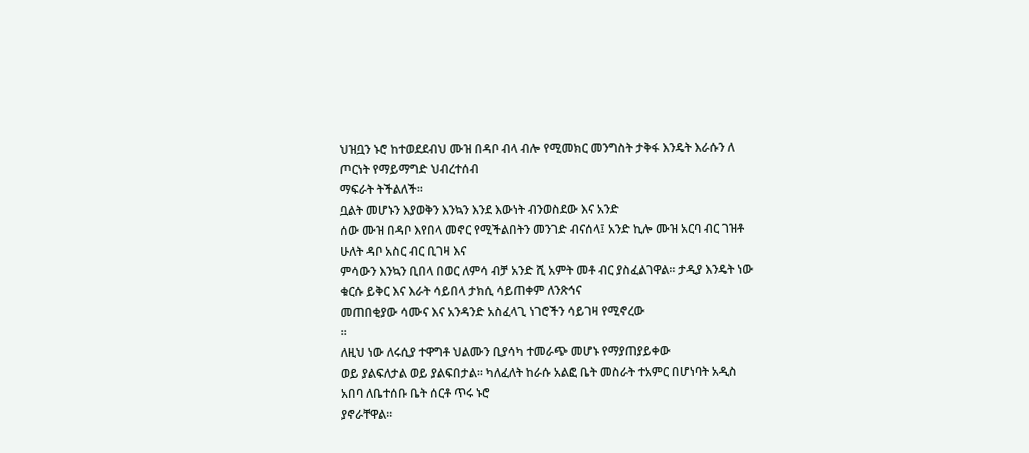ህዝቧን ኑሮ ከተወደደብህ ሙዝ በዳቦ ብላ ብሎ የሚመክር መንግስት ታቅፋ እንዴት እራሱን ለ ጦርነት የማይማግድ ህብረተሰብ
ማፍራት ትችልለች፡፡
ቧልት መሆኑን እያወቅን እንኳን እንደ እውነት ብንወስደው እና አንድ
ሰው ሙዝ በዳቦ እየበላ መኖር የሚችልበትን መንገድ ብናሰላ፤ አንድ ኪሎ ሙዝ አርባ ብር ገዝቶ ሁለት ዳቦ አስር ብር ቢገዛ እና
ምሳውን እንኳን ቢበላ በወር ለምሳ ብቻ አንድ ሺ አምት መቶ ብር ያስፈልገዋል፡፡ ታዲያ እንዴት ነው ቁርሱ ይቅር እና እራት ሳይበላ ታክሲ ሳይጠቀም ለንጽኅና
መጠበቂያው ሳሙና እና አንዳንድ አስፈላጊ ነገሮችን ሳይገዛ የሚኖረው
፡፡
ለዚህ ነው ለሩሲያ ተዋግቶ ህልሙን ቢያሳካ ተመራጭ መሆኑ የማያጠያይቀው
ወይ ያልፍለታል ወይ ያልፍበታል፡፡ ካለፈለት ከራሱ አልፎ ቤት መስራት ተአምር በሆነባት አዲስ አበባ ለቤተሰቡ ቤት ሰርቶ ጥሩ ኑሮ
ያኖራቸዋል፡፡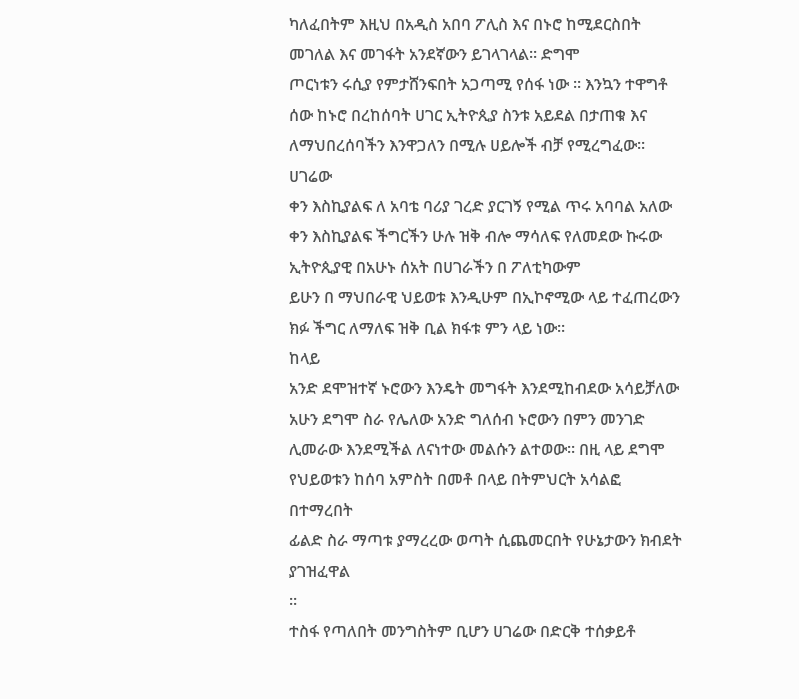ካለፈበትም እዚህ በአዲስ አበባ ፖሊስ እና በኑሮ ከሚደርስበት መገለል እና መገፋት አንደኛውን ይገላገላል፡፡ ድግሞ
ጦርነቱን ሩሲያ የምታሸንፍበት አጋጣሚ የሰፋ ነው ፡፡ እንኳን ተዋግቶ ሰው ከኑሮ በረከሰባት ሀገር ኢትዮጲያ ስንቱ አይደል በታጠቁ እና ለማህበረሰባችን እንዋጋለን በሚሉ ሀይሎች ብቻ የሚረግፈው፡፡
ሀገሬው
ቀን እስኪያልፍ ለ አባቴ ባሪያ ገረድ ያርገኝ የሚል ጥሩ አባባል አለው ቀን እስኪያልፍ ችግርችን ሁሉ ዝቅ ብሎ ማሳለፍ የለመደው ኩሩው ኢትዮጲያዊ በአሁኑ ሰአት በሀገራችን በ ፖለቲካውም
ይሁን በ ማህበራዊ ህይወቱ እንዲሁም በኢኮኖሚው ላይ ተፈጠረውን ክፉ ችግር ለማለፍ ዝቅ ቢል ክፋቱ ምን ላይ ነው፡፡
ከላይ
አንድ ደሞዝተኛ ኑሮውን እንዴት መግፋት እንደሚከብደው አሳይቻለው አሁን ደግሞ ስራ የሌለው አንድ ግለሰብ ኑሮውን በምን መንገድ
ሊመራው እንደሚችል ለናነተው መልሱን ልተወው፡፡ በዚ ላይ ደግሞ የህይወቱን ከሰባ አምስት በመቶ በላይ በትምህርት አሳልፎ በተማረበት
ፊልድ ስራ ማጣቱ ያማረረው ወጣት ሲጨመርበት የሁኔታውን ክብደት ያገዝፈዋል
፡፡
ተስፋ የጣለበት መንግስትም ቢሆን ሀገሬው በድርቅ ተሰቃይቶ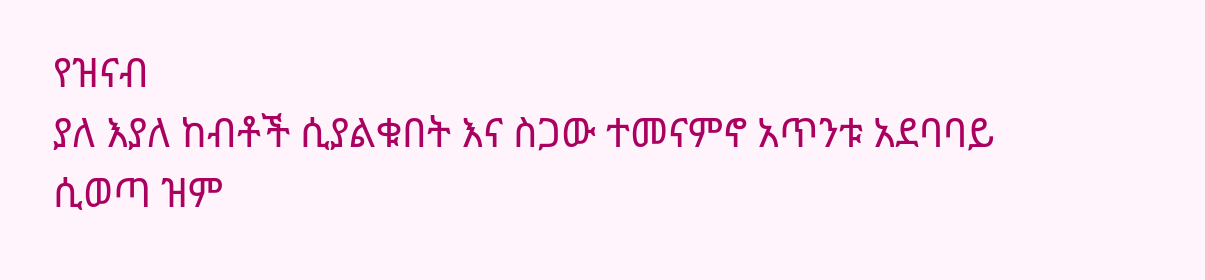የዝናብ
ያለ እያለ ከብቶች ሲያልቁበት እና ስጋው ተመናምኖ አጥንቱ አደባባይ ሲወጣ ዝም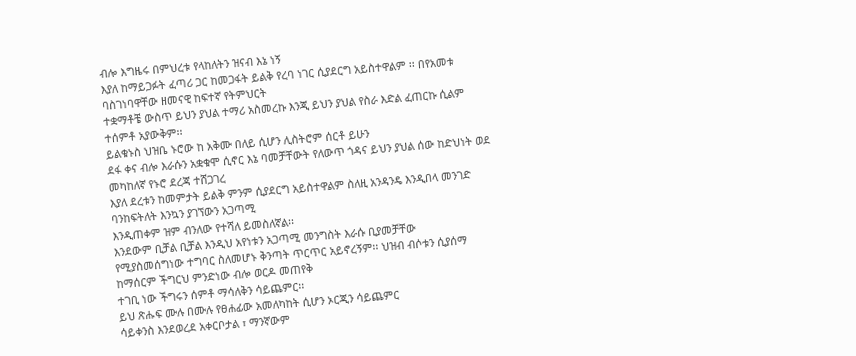ብሎ እግዜሩ በምህረቱ የላከለትን ዝናብ እኔ ነኝ
እያለ ከማይጋፉት ፈጣሪ ጋር ከመጋፋት ይልቅ የረባ ነገር ሲያደርግ አይስተዋልም ፡፡ በየአመቱ ባስገነባዋቸው ዘመናዊ ከፍተኛ የትምህርት
ተቋማቶቼ ውስጥ ይህን ያህል ተማሪ አስመረኩ እንጂ ይህን ያህል የስራ እድል ፈጠርኩ ሲልም ተሰምቶ አያውቅም፡፡
ይልቁኑስ ህዝቤ ኑሮው ከ አቅሙ በለይ ሲሆን ሊስትሮም ሰርቶ ይሁን
ደፋ ቀና ብሎ እራሱን አቋቁሞ ሲኖር እኔ ባመቻቸውት የለውጥ ጎዳና ይህን ያህል ሰው ከድህነት ወደ መካከለኛ የኑሮ ደረጃ ተሸጋገረ
እያለ ደረቱን ከመምታት ይልቅ ምንም ሲያደርግ አይስተዋልም ስለዚ አንዳንዴ እንዲበላ መንገድ ባንከፍትለት እንኳን ያገኘውን አጋጣሚ
እንዲጠቀም ዝም ብንለው የተሻለ ይመስለኛል፡፡
እንደውም ቢቻል ቢቻል እንዲህ አየነቱን አጋጣሚ መንግስት እራሱ ቢያመቻቸው
የሚያስመሰግነው ተግባር ስለመሆኑ ቅንጣት ጥርጥር አይኖረኝም፡፡ ህዝብ ብሶቱን ሲያሰማ ከማሰርም ችግርህ ምንድነው ብሎ ወርዶ መጠየቅ
ተገቢ ነው ችግሩን ሰምቶ ማሳለቅን ሳይጨምር፡፡
ይህ ጽሑፍ ሙሉ በሙሉ የፀሐፊው አመለካከት ሲሆን ኦርጂን ሳይጨምር
ሳይቀንስ እንደወረደ አቀርቦታል ፣ ማንኛውም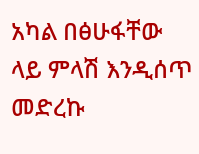አካል በፅሁፋቸው ላይ ምላሽ እንዲሰጥ መድረኩ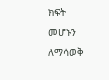ክፍት መሆኑን ለማሳወቅ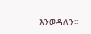እንወዳለን፡፡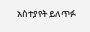አስተያየት ይለጥፉ